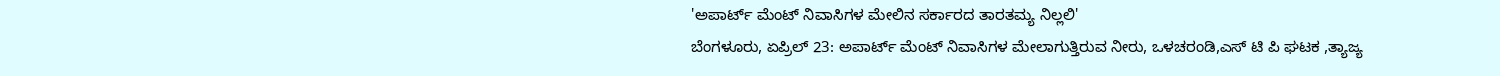'ಅಪಾರ್ಟ್ ಮೆಂಟ್ ನಿವಾಸಿಗಳ ಮೇಲಿನ ಸರ್ಕಾರದ ತಾರತಮ್ಯ ನಿಲ್ಲಲಿ'
ಬೆಂಗಳೂರು, ಏಪ್ರಿಲ್ 23: ಅಪಾರ್ಟ್ ಮೆಂಟ್ ನಿವಾಸಿಗಳ ಮೇಲಾಗುತ್ತಿರುವ ನೀರು, ಒಳಚರಂಡಿ,ಎಸ್ ಟಿ ಪಿ ಘಟಕ ,ತ್ಯಾಜ್ಯ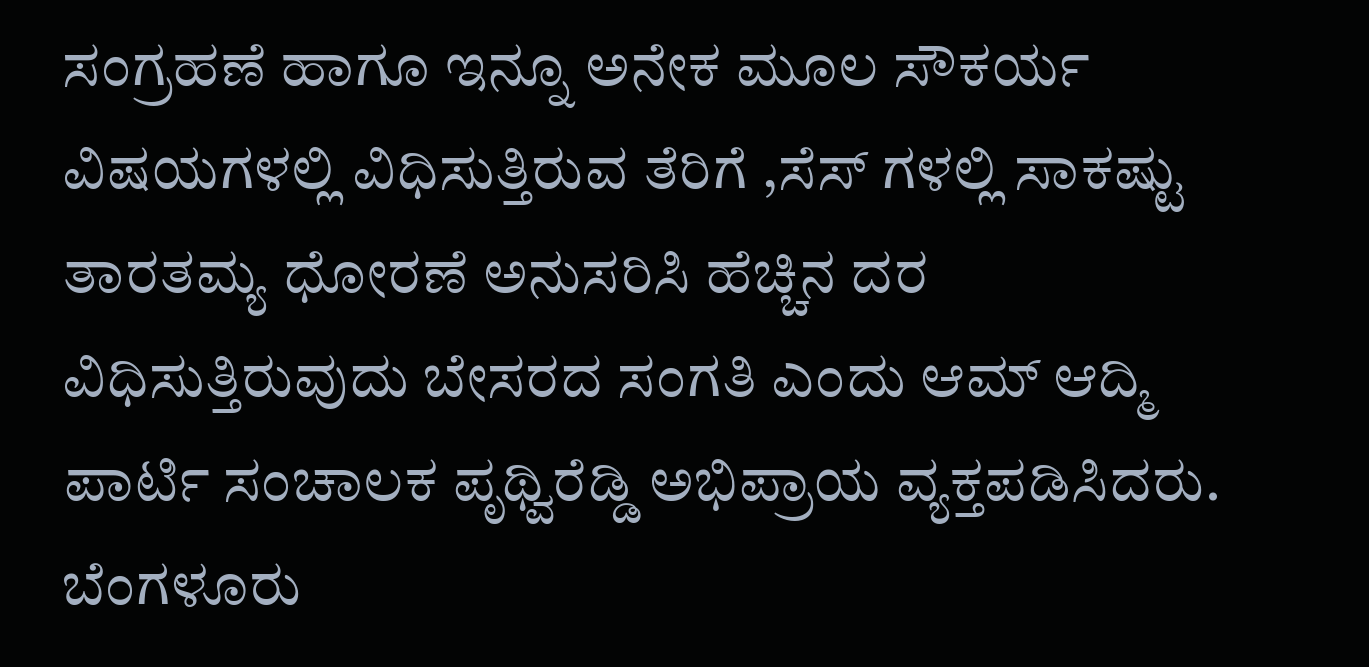ಸಂಗ್ರಹಣೆ ಹಾಗೂ ಇನ್ನೂ ಅನೇಕ ಮೂಲ ಸೌಕರ್ಯ ವಿಷಯಗಳಲ್ಲಿ ವಿಧಿಸುತ್ತಿರುವ ತೆರಿಗೆ ,ಸೆಸ್ ಗಳಲ್ಲಿ ಸಾಕಷ್ಟು ತಾರತಮ್ಯ ಧೋರಣೆ ಅನುಸರಿಸಿ ಹೆಚ್ಚಿನ ದರ ವಿಧಿಸುತ್ತಿರುವುದು ಬೇಸರದ ಸಂಗತಿ ಎಂದು ಆಮ್ ಆದ್ಮಿ ಪಾರ್ಟಿ ಸಂಚಾಲಕ ಪೃಥ್ವಿರೆಡ್ಡಿ ಅಭಿಪ್ರಾಯ ವ್ಯಕ್ತಪಡಿಸಿದರು.
ಬೆಂಗಳೂರು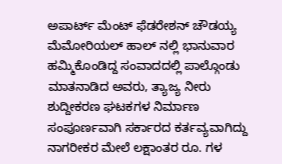ಅಪಾರ್ಟ್ ಮೆಂಟ್ ಫೆಡರೇಶನ್ ಚೌಡಯ್ಯ ಮೆಮೋರಿಯಲ್ ಹಾಲ್ ನಲ್ಲಿ ಭಾನುವಾರ ಹಮ್ಮಿಕೊಂಡಿದ್ದ ಸಂವಾದದಲ್ಲಿ ಪಾಲ್ಗೊಂಡು ಮಾತನಾಡಿದ ಅವರು, ತ್ಯಾಜ್ಯ ನೀರು ಶುದ್ದೀಕರಣ ಘಟಕಗಳ ನಿರ್ಮಾಣ ಸಂಪೂರ್ಣವಾಗಿ ಸರ್ಕಾರದ ಕರ್ತವ್ಯವಾಗಿದ್ದು ನಾಗರೀಕರ ಮೇಲೆ ಲಕ್ಷಾಂತರ ರೂ. ಗಳ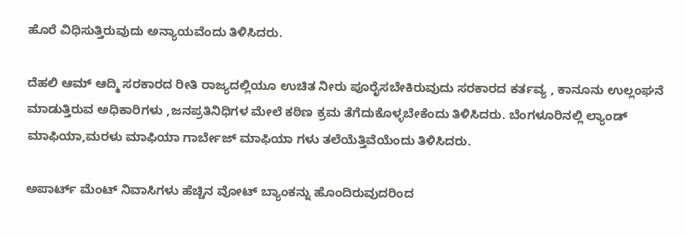ಹೊರೆ ವಿಧಿಸುತ್ತಿರುವುದು ಅನ್ಯಾಯವೆಂದು ತಿಳಿಸಿದರು.

ದೆಹಲಿ ಆಮ್ ಆದ್ಮಿ ಸರಕಾರದ ರೀತಿ ರಾಜ್ಯದಲ್ಲಿಯೂ ಉಚಿತ ನೀರು ಪೂರೈಸಬೇಕಿರುವುದು ಸರಕಾರದ ಕರ್ತವ್ಯ , ಕಾನೂನು ಉಲ್ಲಂಘನೆ ಮಾಡುತ್ತಿರುವ ಅಧಿಕಾರಿಗಳು ,ಜನಪ್ರತಿನಿಧಿಗಳ ಮೇಲೆ ಕಠಿಣ ಕ್ರಮ ತೆಗೆದುಕೊಳ್ಳಬೇಕೆಂದು ತಿಳಿಸಿದರು. ಬೆಂಗಳೂರಿನಲ್ಲಿ ಲ್ಯಾಂಡ್ ಮಾಫಿಯಾ,ಮರಳು ಮಾಫಿಯಾ ಗಾರ್ಬೇಜ್ ಮಾಫಿಯಾ ಗಳು ತಲೆಯೆತ್ತಿವೆಯೆಂದು ತಿಳಿಸಿದರು.

ಅಪಾರ್ಟ್ ಮೆಂಟ್ ನಿವಾಸಿಗಳು ಹೆಚ್ಚಿನ ವೋಟ್ ಬ್ಯಾಂಕನ್ನು ಹೊಂದಿರುವುದರಿಂದ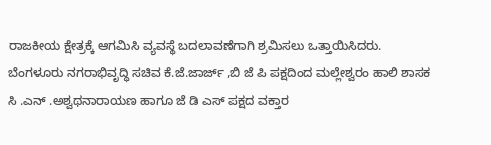ರಾಜಕೀಯ ಕ್ಷೇತ್ರಕ್ಕೆ ಆಗಮಿಸಿ ವ್ಯವಸ್ಥೆ ಬದಲಾವಣೆಗಾಗಿ ಶ್ರಮಿಸಲು ಒತ್ತಾಯಿಸಿದರು. ಬೆಂಗಳೂರು ನಗರಾಭಿವೃದ್ಧಿ ಸಚಿವ ಕೆ.ಜೆ.ಜಾರ್ಜ್ ,ಬಿ ಜೆ ಪಿ ಪಕ್ಷದಿಂದ ಮಲ್ಲೇಶ್ವರಂ ಹಾಲಿ ಶಾಸಕ ಸಿ .ಎನ್ .ಅಶ್ವಥನಾರಾಯಣ ಹಾಗೂ ಜೆ ಡಿ ಎಸ್ ಪಕ್ಷದ ವಕ್ತಾರ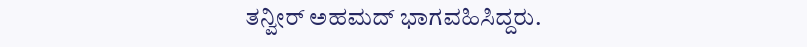ತನ್ವೀರ್ ಅಹಮದ್ ಭಾಗವಹಿಸಿದ್ದರು.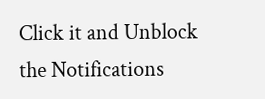Click it and Unblock the Notifications